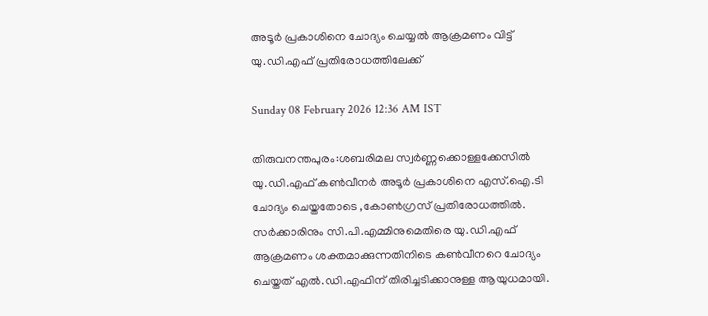അടൂർ പ്രകാശിനെ ചോദ്യം ചെയ്യൽ ആക്രമണം വിട്ട് യു.ഡി.എഫ് പ്രതിരോധത്തിലേക്ക്

Sunday 08 February 2026 12:36 AM IST

തിരുവനന്തപുരം:ശബരിമല സ്വർണ്ണക്കൊള്ളക്കേസിൽ യു.ഡി.എഫ് കൺവീനർ അടൂർ പ്രകാശിനെ എസ്.ഐ.ടി ചോദ്യം ചെയ്തതോടെ ,കോൺഗ്രസ് പ്രതിരോധത്തിൽ. സർക്കാരിനും സി.പി.എമ്മിനുമെതിരെ യു.ഡി.എഫ് ആക്രമണം ശക്തമാക്കുന്നതിനിടെ കൺവീനറെ ചോദ്യം ചെയ്തത് എൽ.ഡി.എഫിന് തിരിച്ചടിക്കാനുള്ള ആയുധമായി.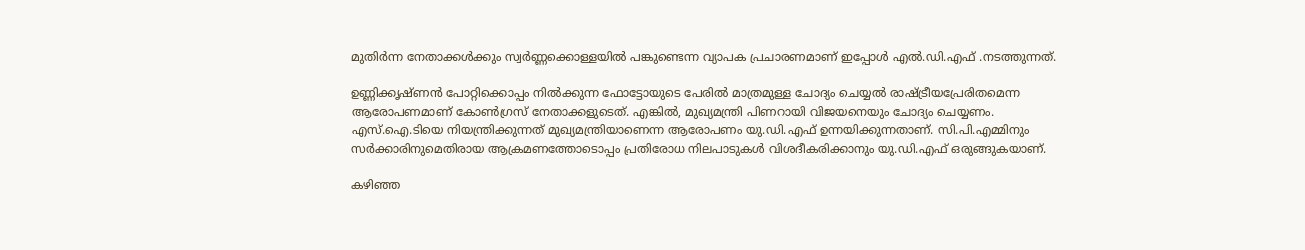മുതിർന്ന നേതാക്കൾക്കും സ്വർണ്ണക്കൊള്ളയിൽ പങ്കുണ്ടെന്ന വ്യാപക പ്രചാരണമാണ് ഇപ്പോൾ എൽ.ഡി.എഫ് .നടത്തുന്നത്.

ഉണ്ണിക്കൃഷ്ണൻ പോറ്റിക്കൊപ്പം നിൽക്കുന്ന ഫോട്ടോയുടെ പേരിൽ മാത്രമുള്ള ചോദ്യം ചെയ്യൽ രാഷ്ട്രീയപ്രേരിതമെന്ന ആരോപണമാണ് കോൺഗ്രസ് നേതാക്കളുടെത്. എങ്കിൽ, മുഖ്യമന്ത്രി പിണറായി വിജയനെയും ചോദ്യം ചെയ്യണം. എസ്.ഐ.ടിയെ നിയന്ത്രിക്കുന്നത് മുഖ്യമന്ത്രിയാണെന്ന ആരോപണം യു.ഡി.എഫ് ഉന്നയിക്കുന്നതാണ്. സി.പി.എമ്മിനും സർക്കാരിനുമെതിരായ ആക്രമണത്തോടൊപ്പം പ്രതിരോധ നിലപാടുകൾ വിശദീകരിക്കാനും യു.ഡി.എഫ് ഒരുങ്ങുകയാണ്.

കഴിഞ്ഞ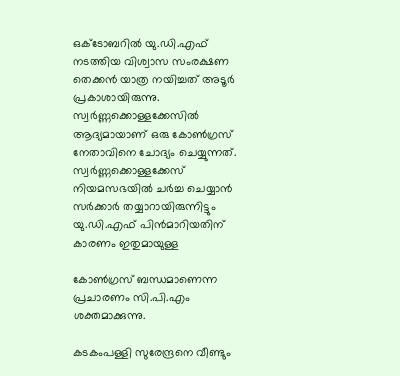ഒക്‌ടോബറിൽ യു.ഡി.എഫ് നടത്തിയ വിശ്വാസ സംരക്ഷണ തെക്കൻ യാത്ര നയിച്ചത് അടൂർ പ്രകാശായിരുന്നു. സ്വർണ്ണക്കൊള്ളക്കേസിൽ ആദ്യമായാണ് ഒരു കോൺഗ്രസ് നേതാവിനെ ചോദ്യം ചെയ്യുന്നത്. സ്വർണ്ണക്കൊള്ളക്കേസ് നിയമസഭയിൽ ചർച്ച ചെയ്യാൻ സർക്കാർ തയ്യാറായിരുന്നിട്ടും യു.ഡി.എഫ് പിൻമാറിയതിന് കാരണം ഇതുമായുള്ള

കോൺഗ്രസ് ബന്ധമാണെന്ന പ്രചാരണം സി.പി.എം ശക്തമാക്കുന്നു.

കടകംപള്ളി സുരേന്ദ്രനെ വീണ്ടും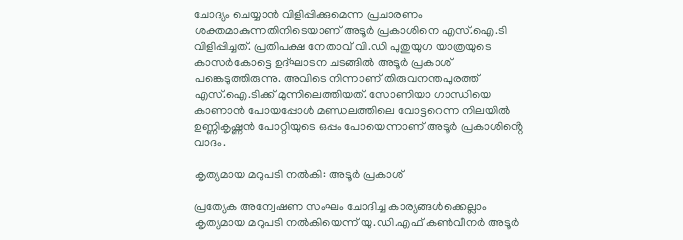ചോദ്യം ചെയ്യാൻ വിളിപ്പിക്കുമെന്ന പ്രചാരണം ശക്തമാകുന്നതിനിടെയാണ് അടൂർ പ്രകാശിനെ എസ്.ഐ.ടി വിളിപ്പിച്ചത്. പ്രതിപക്ഷ നേതാവ് വി.ഡി പുതുയുഗ യാത്രയുടെ കാസർകോട്ടെ ഉദ്ഘാടന ചടങ്ങിൽ അടൂർ പ്രകാശ് പങ്കെടുത്തിരുന്നു. അവിടെ നിന്നാണ് തിരുവനന്തപുരത്ത് എസ്.ഐ.ടിക്ക് മുന്നിലെത്തിയത്. സോണിയാ ഗാന്ധിയെ കാണാൻ പോയപ്പോൾ മണ്ഡലത്തിലെ വോട്ടറെന്ന നിലയിൽ ഉണ്ണികൃഷ്ണൻ പോറ്റിയുടെ ഒപ്പം പോയെന്നാണ് അടൂർ പ്രകാശിൻ്റെ വാദം.

കൃത്യമായ മറുപടി നൽകി: അടൂർ പ്രകാശ്

പ്രത്യേക അന്വേഷണ സംഘം ചോദിച്ച കാര്യങ്ങൾക്കെല്ലാം കൃത്യമായ മറുപടി നൽകിയെന്ന് യു.ഡി.എഫ് കൺവീനർ അടൂർ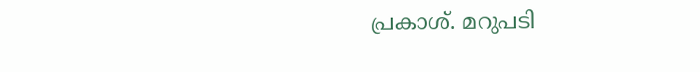പ്രകാശ്. മറുപടി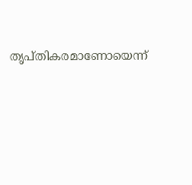തൃപ്തികരമാണോയെന്ന്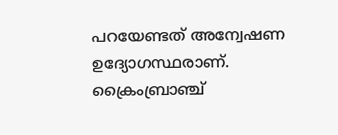പറയേണ്ടത് അന്വേഷണ ഉദ്യോഗസ്ഥരാണ്. ക്രൈംബ്രാഞ്ച്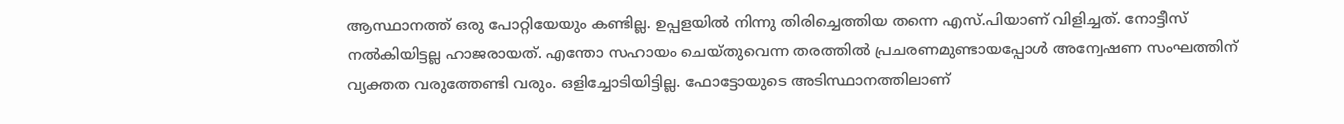ആസ്ഥാനത്ത് ഒരു പോറ്റിയേയും കണ്ടില്ല. ഉപ്പളയിൽ നിന്നു തിരിച്ചെത്തിയ തന്നെ എസ്.പിയാണ് വിളിച്ചത്. നോട്ടീസ് നൽകിയിട്ടല്ല ഹാജരായത്. എന്തോ സഹായം ചെയ്തുവെന്ന തരത്തിൽ പ്രചരണമുണ്ടായപ്പോൾ അന്വേഷണ സംഘത്തിന് വ്യക്തത വരുത്തേണ്ടി വരും. ഒളിച്ചോടിയിട്ടില്ല. ഫോട്ടോയുടെ അടിസ്ഥാനത്തിലാണ്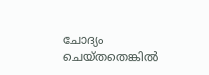ചോദ്യം ചെയ്തതെങ്കിൽ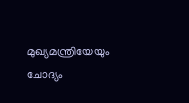മുഖ്യമന്ത്രിയേയും ചോദ്യം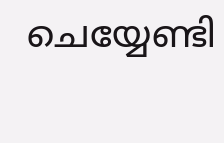ചെയ്യേണ്ടി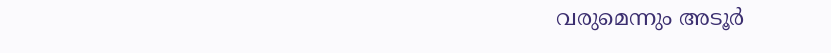വരുമെന്നും അടൂർ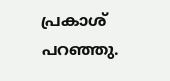പ്രകാശ് പറഞ്ഞു.